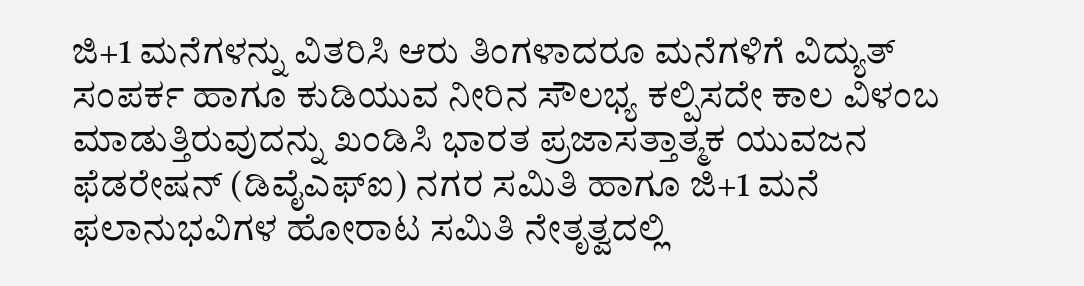ಜಿ+1 ಮನೆಗಳನ್ನು ವಿತರಿಸಿ ಆರು ತಿಂಗಳಾದರೂ ಮನೆಗಳಿಗೆ ವಿದ್ಯುತ್ ಸಂಪರ್ಕ ಹಾಗೂ ಕುಡಿಯುವ ನೀರಿನ ಸೌಲಭ್ಯ ಕಲ್ಪಿಸದೇ ಕಾಲ ವಿಳಂಬ ಮಾಡುತ್ತಿರುವುದನ್ನು ಖಂಡಿಸಿ ಭಾರತ ಪ್ರಜಾಸತ್ತಾತ್ಮಕ ಯುವಜನ ಫೆಡರೇಷನ್ (ಡಿವೈಎಫ್ಐ) ನಗರ ಸಮಿತಿ ಹಾಗೂ ಜಿ+1 ಮನೆ ಫಲಾನುಭವಿಗಳ ಹೋರಾಟ ಸಮಿತಿ ನೇತೃತ್ವದಲ್ಲಿ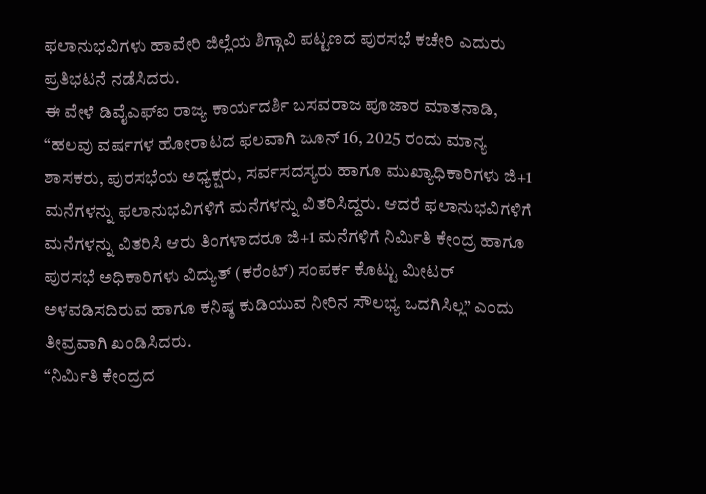ಫಲಾನುಭವಿಗಳು ಹಾವೇರಿ ಜಿಲ್ಲೆಯ ಶಿಗ್ಗಾವಿ ಪಟ್ಟಣದ ಪುರಸಭೆ ಕಚೇರಿ ಎದುರು ಪ್ರತಿಭಟನೆ ನಡೆಸಿದರು.
ಈ ವೇಳೆ ಡಿವೈಎಫ್ಐ ರಾಜ್ಯ ಕಾರ್ಯದರ್ಶಿ ಬಸವರಾಜ ಪೂಜಾರ ಮಾತನಾಡಿ, “ಹಲವು ವರ್ಷಗಳ ಹೋರಾಟದ ಫಲವಾಗಿ ಜೂನ್ 16, 2025 ರಂದು ಮಾನ್ಯ ಶಾಸಕರು, ಪುರಸಭೆಯ ಅಧ್ಯಕ್ಷರು, ಸರ್ವಸದಸ್ಯರು ಹಾಗೂ ಮುಖ್ಯಾಧಿಕಾರಿಗಳು ಜಿ+1 ಮನೆಗಳನ್ನು ಫಲಾನುಭವಿಗಳಿಗೆ ಮನೆಗಳನ್ನು ವಿತರಿಸಿದ್ದರು. ಆದರೆ ಫಲಾನುಭವಿಗಳಿಗೆ ಮನೆಗಳನ್ನು ವಿತರಿಸಿ ಆರು ತಿಂಗಳಾದರೂ ಜಿ+1 ಮನೆಗಳಿಗೆ ನಿರ್ಮಿತಿ ಕೇಂದ್ರ ಹಾಗೂ ಪುರಸಭೆ ಅಧಿಕಾರಿಗಳು ವಿದ್ಯುತ್ (ಕರೆಂಟ್) ಸಂಪರ್ಕ ಕೊಟ್ಟು ಮೀಟರ್ ಅಳವಡಿಸದಿರುವ ಹಾಗೂ ಕನಿಷ್ಠ ಕುಡಿಯುವ ನೀರಿನ ಸೌಲಭ್ಯ ಒದಗಿಸಿಲ್ಲ” ಎಂದು ತೀವ್ರವಾಗಿ ಖಂಡಿಸಿದರು.
“ನಿರ್ಮಿತಿ ಕೇಂದ್ರದ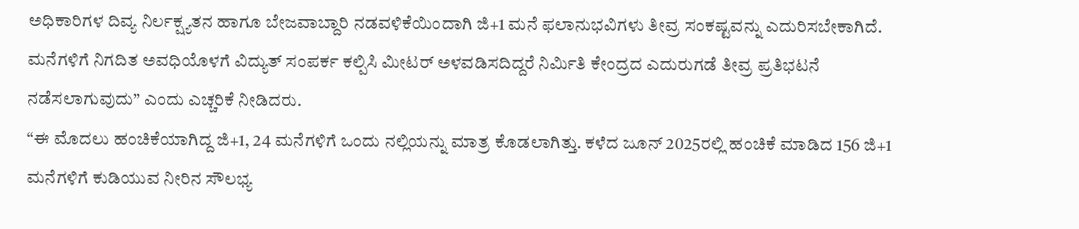ಅಧಿಕಾರಿಗಳ ದಿವ್ಯ ನಿರ್ಲಕ್ಷ್ಯತನ ಹಾಗೂ ಬೇಜವಾಬ್ದಾರಿ ನಡವಳಿಕೆಯಿಂದಾಗಿ ಜಿ+1 ಮನೆ ಫಲಾನುಭವಿಗಳು ತೀವ್ರ ಸಂಕಷ್ಟವನ್ನು ಎದುರಿಸಬೇಕಾಗಿದೆ. ಮನೆಗಳಿಗೆ ನಿಗದಿತ ಅವಧಿಯೊಳಗೆ ವಿದ್ಯುತ್ ಸಂಪರ್ಕ ಕಲ್ಪಿಸಿ ಮೀಟರ್ ಅಳವಡಿಸದಿದ್ದರೆ ನಿರ್ಮಿತಿ ಕೇಂದ್ರದ ಎದುರುಗಡೆ ತೀವ್ರ ಪ್ರತಿಭಟನೆ ನಡೆಸಲಾಗುವುದು” ಎಂದು ಎಚ್ಚರಿಕೆ ನೀಡಿದರು.
“ಈ ಮೊದಲು ಹಂಚಿಕೆಯಾಗಿದ್ದ ಜಿ+1, 24 ಮನೆಗಳಿಗೆ ಒಂದು ನಲ್ಲಿಯನ್ನು ಮಾತ್ರ ಕೊಡಲಾಗಿತ್ತು. ಕಳೆದ ಜೂನ್ 2025ರಲ್ಲಿ ಹಂಚಿಕೆ ಮಾಡಿದ 156 ಜಿ+1 ಮನೆಗಳಿಗೆ ಕುಡಿಯುವ ನೀರಿನ ಸೌಲಭ್ಯ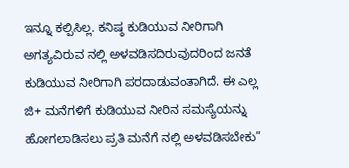ಇನ್ನೂ ಕಲ್ಪಿಸಿಲ್ಲ. ಕನಿಷ್ಠ ಕುಡಿಯುವ ನೀರಿಗಾಗಿ ಅಗತ್ಯವಿರುವ ನಲ್ಲಿ ಅಳವಡಿಸದಿರುವುದರಿಂದ ಜನತೆ ಕುಡಿಯುವ ನೀರಿಗಾಗಿ ಪರದಾಡುವಂತಾಗಿದೆ. ಈ ಎಲ್ಲ ಜಿ+ ಮನೆಗಳಿಗೆ ಕುಡಿಯುವ ನೀರಿನ ಸಮಸ್ಯೆಯನ್ನು ಹೋಗಲಾಡಿಸಲು ಪ್ರತಿ ಮನೆಗೆ ನಲ್ಲಿ ಅಳವಡಿಸಬೇಕು”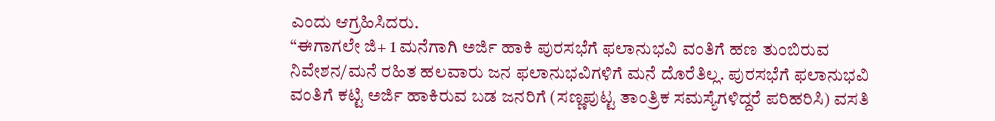ಎಂದು ಆಗ್ರಹಿಸಿದರು.
“ಈಗಾಗಲೇ ಜಿ+ 1 ಮನೆಗಾಗಿ ಅರ್ಜಿ ಹಾಕಿ ಪುರಸಭೆಗೆ ಫಲಾನುಭವಿ ವಂತಿಗೆ ಹಣ ತುಂಬಿರುವ ನಿವೇಶನ/ಮನೆ ರಹಿತ ಹಲವಾರು ಜನ ಫಲಾನುಭವಿಗಳಿಗೆ ಮನೆ ದೊರೆತಿಲ್ಲ. ಪುರಸಭೆಗೆ ಫಲಾನುಭವಿ ವಂತಿಗೆ ಕಟ್ಟಿ ಅರ್ಜಿ ಹಾಕಿರುವ ಬಡ ಜನರಿಗೆ (ಸಣ್ಣಪುಟ್ಟ ತಾಂತ್ರಿಕ ಸಮಸ್ಯೆಗಳಿದ್ದರೆ ಪರಿಹರಿಸಿ) ವಸತಿ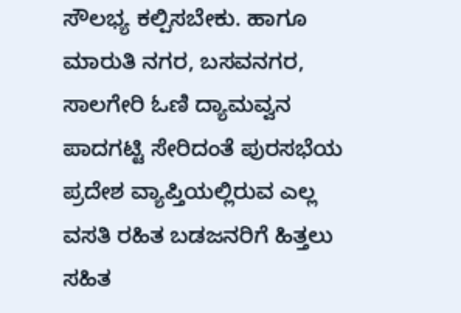ಸೌಲಭ್ಯ ಕಲ್ಪಿಸಬೇಕು. ಹಾಗೂ ಮಾರುತಿ ನಗರ, ಬಸವನಗರ, ಸಾಲಗೇರಿ ಓಣಿ ದ್ಯಾಮವ್ವನ ಪಾದಗಟ್ಟಿ ಸೇರಿದಂತೆ ಪುರಸಭೆಯ ಪ್ರದೇಶ ವ್ಯಾಪ್ತಿಯಲ್ಲಿರುವ ಎಲ್ಲ ವಸತಿ ರಹಿತ ಬಡಜನರಿಗೆ ಹಿತ್ತಲು ಸಹಿತ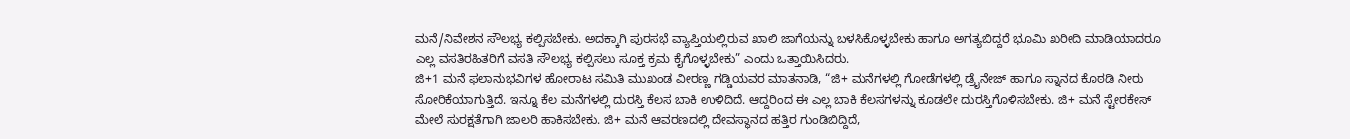ಮನೆ/ನಿವೇಶನ ಸೌಲಭ್ಯ ಕಲ್ಪಿಸಬೇಕು. ಅದಕ್ಕಾಗಿ ಪುರಸಭೆ ವ್ಯಾಪ್ತಿಯಲ್ಲಿರುವ ಖಾಲಿ ಜಾಗೆಯನ್ನು ಬಳಸಿಕೊಳ್ಳಬೇಕು ಹಾಗೂ ಅಗತ್ಯಬಿದ್ದರೆ ಭೂಮಿ ಖರೀದಿ ಮಾಡಿಯಾದರೂ ಎಲ್ಲ ವಸತಿರಹಿತರಿಗೆ ವಸತಿ ಸೌಲಭ್ಯ ಕಲ್ಪಿಸಲು ಸೂಕ್ತ ಕ್ರಮ ಕೈಗೊಳ್ಳಬೇಕು” ಎಂದು ಒತ್ತಾಯಿಸಿದರು.
ಜಿ+1 ಮನೆ ಫಲಾನುಭವಿಗಳ ಹೋರಾಟ ಸಮಿತಿ ಮುಖಂಡ ವೀರಣ್ಣ ಗಡ್ಡಿಯವರ ಮಾತನಾಡಿ, “ಜಿ+ ಮನೆಗಳಲ್ಲಿ ಗೋಡೆಗಳಲ್ಲಿ ಡ್ರೈನೇಜ್ ಹಾಗೂ ಸ್ನಾನದ ಕೊಠಡಿ ನೀರು ಸೋರಿಕೆಯಾಗುತ್ತಿದೆ. ಇನ್ನೂ ಕೆಲ ಮನೆಗಳಲ್ಲಿ ದುರಸ್ತಿ ಕೆಲಸ ಬಾಕಿ ಉಳಿದಿದೆ. ಆದ್ದರಿಂದ ಈ ಎಲ್ಲ ಬಾಕಿ ಕೆಲಸಗಳನ್ನು ಕೂಡಲೇ ದುರಸ್ತಿಗೊಳಿಸಬೇಕು. ಜಿ+ ಮನೆ ಸ್ಟೇರಕೇಸ್ ಮೇಲೆ ಸುರಕ್ಷತೆಗಾಗಿ ಜಾಲರಿ ಹಾಕಿಸಬೇಕು. ಜಿ+ ಮನೆ ಆವರಣದಲ್ಲಿ ದೇವಸ್ಥಾನದ ಹತ್ತಿರ ಗುಂಡಿಬಿದ್ದಿದೆ,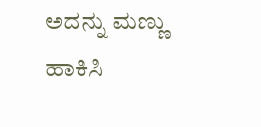ಅದನ್ನು ಮಣ್ಣು ಹಾಕಿಸಿ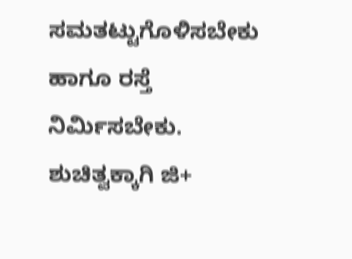ಸಮತಟ್ಟುಗೊಳಿಸಬೇಕು ಹಾಗೂ ರಸ್ತೆ ನಿರ್ಮಿಸಬೇಕು. ಶುಚಿತ್ವಕ್ಕಾಗಿ ಜಿ+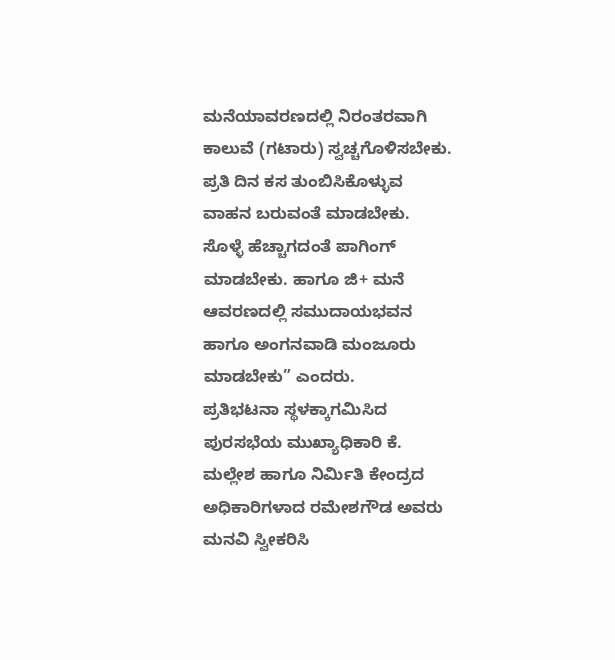ಮನೆಯಾವರಣದಲ್ಲಿ ನಿರಂತರವಾಗಿ ಕಾಲುವೆ (ಗಟಾರು) ಸ್ವಚ್ಚಗೊಳಿಸಬೇಕು. ಪ್ರತಿ ದಿನ ಕಸ ತುಂಬಿಸಿಕೊಳ್ಳುವ ವಾಹನ ಬರುವಂತೆ ಮಾಡಬೇಕು. ಸೊಳ್ಳೆ ಹೆಚ್ಚಾಗದಂತೆ ಪಾಗಿಂಗ್ ಮಾಡಬೇಕು. ಹಾಗೂ ಜಿ+ ಮನೆ ಆವರಣದಲ್ಲಿ ಸಮುದಾಯಭವನ ಹಾಗೂ ಅಂಗನವಾಡಿ ಮಂಜೂರು ಮಾಡಬೇಕು” ಎಂದರು.
ಪ್ರತಿಭಟನಾ ಸ್ಥಳಕ್ಕಾಗಮಿಸಿದ ಪುರಸಭೆಯ ಮುಖ್ಯಾಧಿಕಾರಿ ಕೆ. ಮಲ್ಲೇಶ ಹಾಗೂ ನಿರ್ಮಿತಿ ಕೇಂದ್ರದ ಅಧಿಕಾರಿಗಳಾದ ರಮೇಶಗೌಡ ಅವರು ಮನವಿ ಸ್ವೀಕರಿಸಿ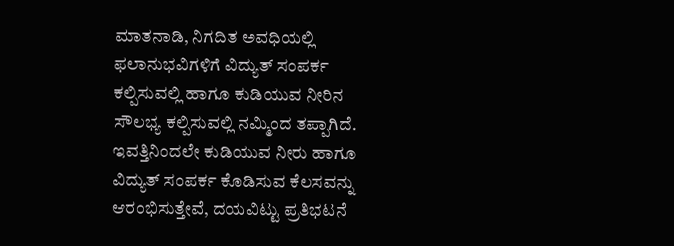ಮಾತನಾಡಿ, ನಿಗದಿತ ಅವಧಿಯಲ್ಲಿ ಫಲಾನುಭವಿಗಳಿಗೆ ವಿದ್ಯುತ್ ಸಂಪರ್ಕ ಕಲ್ಪಿಸುವಲ್ಲಿ ಹಾಗೂ ಕುಡಿಯುವ ನೀರಿನ ಸೌಲಭ್ಯ ಕಲ್ಪಿಸುವಲ್ಲಿ ನಮ್ಮಿಂದ ತಪ್ಪಾಗಿದೆ. ಇವತ್ತಿನಿಂದಲೇ ಕುಡಿಯುವ ನೀರು ಹಾಗೂ ವಿದ್ಯುತ್ ಸಂಪರ್ಕ ಕೊಡಿಸುವ ಕೆಲಸವನ್ನು ಆರಂಭಿಸುತ್ತೇವೆ, ದಯವಿಟ್ಟು ಪ್ರತಿಭಟನೆ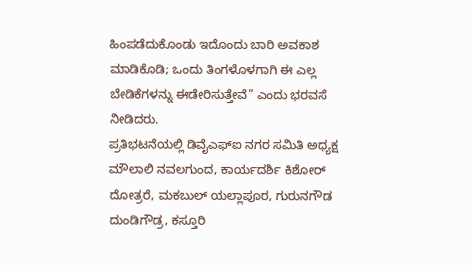ಹಿಂಪಡೆದುಕೊಂಡು ಇದೊಂದು ಬಾರಿ ಅವಕಾಶ ಮಾಡಿಕೊಡಿ; ಒಂದು ತಿಂಗಳೊಳಗಾಗಿ ಈ ಎಲ್ಲ ಬೇಡಿಕೆಗಳನ್ನು ಈಡೇರಿಸುತ್ತೇವೆ” ಎಂದು ಭರವಸೆ ನೀಡಿದರು.
ಪ್ರತಿಭಟನೆಯಲ್ಲಿ ಡಿವೈಎಫ್ಐ ನಗರ ಸಮಿತಿ ಅಧ್ಯಕ್ಷ ಮೌಲಾಲಿ ನವಲಗುಂದ, ಕಾರ್ಯದರ್ಶಿ ಕಿಶೋರ್ ದೋತ್ರರೆ, ಮಕಬುಲ್ ಯಲ್ಲಾಪೂರ, ಗುರುನಗೌಡ ದುಂಡಿಗೌಡ್ರ, ಕಸ್ತೂರಿ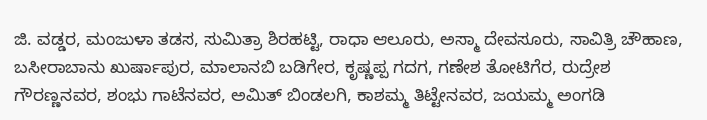ಜಿ. ವಡ್ಡರ, ಮಂಜುಳಾ ತಡಸ, ಸುಮಿತ್ರಾ ಶಿರಹಟ್ಟಿ, ರಾಧಾ ಆಲೂರು, ಅಸ್ಮಾ ದೇವಸೂರು, ಸಾವಿತ್ರಿ ಚೌಹಾಣ, ಬಸೀರಾಬಾನು ಖುರ್ಷಾಪುರ, ಮಾಲಾನಬಿ ಬಡಿಗೇರ, ಕೃಷ್ಣಪ್ಪ ಗದಗ, ಗಣೇಶ ತೋಟಿಗೆರ, ರುದ್ರೇಶ ಗೌರಣ್ಣನವರ, ಶಂಭು ಗಾಟೆನವರ, ಅಮಿತ್ ಬಿಂಡಲಗಿ, ಕಾಶಮ್ಮ ತಿಟ್ಟೇನವರ, ಜಯಮ್ಮ ಅಂಗಡಿ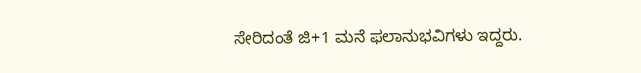ಸೇರಿದಂತೆ ಜಿ+1 ಮನೆ ಫಲಾನುಭವಿಗಳು ಇದ್ದರು.